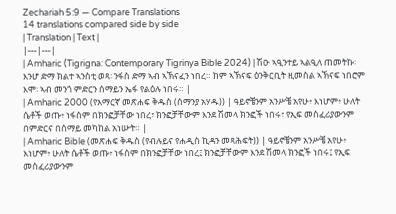Zechariah 5:9 — Compare Translations
14 translations compared side by side
| Translation | Text |
|---|---|
| Amharic (Tigrigna: Contemporary Tigrinya Bible 2024) | ሽዑ ኣዒንተይ ኣልዒለ ጠመትኩ፡ እንሆ ድማ ክልተ ኣንስቲ ወጻ፡ ንፋስ ድማ ኣብ ኣኽናፈን ነበረ። ከም ኣኽናፍ ዕንቅርቢት ዚመስል ኣኽናፍ ነበሮም እሞ፡ ኣብ መንጎ ምድርን ሰማይን ኤፋ የልዕሉ ነበሩ። |
| Amharic 2000 (የአማርኛ መጽሐፍ ቅዱስ (ሰማንያ አሃዱ)) | ዓይኖቼንም አንሥቼ አየሁ፥ እነሆም፥ ሁለት ሴቶች ወጡ፥ ነፋስም በክንፎቻቸው ነበረ፣ ክንፎቻቸውም እንደ ሽመላ ክንፎች ነበሩ፣ የኢፍ መስፈሪያውንም በምድርና በሰማይ መካከል አነሡት። |
| Amharic Bible (መጽሐፍ ቅዱስ (የብሉይና የሐዲስ ኪዳን መጻሕፍት)) | ዓይኖቼንም አንሥቼ አየሁ፥ እነሆም፥ ሁለት ሴቶች ወጡ፥ ነፋስም በክንፎቻቸው ነበረ፤ ክንፎቻቸውም እንደ ሽመላ ክንፎች ነበሩ፤ የኢፍ መስፈሪያውንም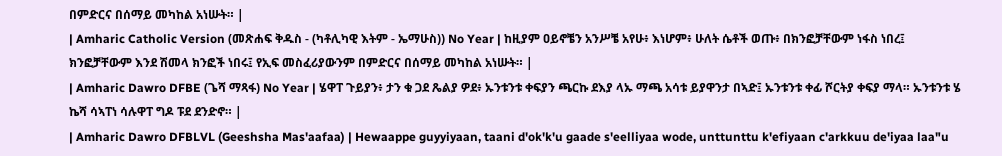በምድርና በሰማይ መካከል አነሡት። |
| Amharic Catholic Version (መጽሐፍ ቅዱስ - (ካቶሊካዊ እትም - ኤማሁስ)) No Year | ከዚያም ዐይኖቼን አንሥቼ አየሁ፥ እነሆም፥ ሁለት ሴቶች ወጡ፥ በክንፎቻቸውም ነፋስ ነበረ፤ ክንፎቻቸውም እንደ ሽመላ ክንፎች ነበሩ፤ የኢፍ መስፈሪያውንም በምድርና በሰማይ መካከል አነሡት። |
| Amharic Dawro DFBE (ጌሻ ማጻፋ) No Year | ሄዋፐ ጉይያን፥ ታን ቁ ጋደ ጼልያ ዎደ፥ ኡንቱንቱ ቀፍያን ጫርኩ ደእያ ላኡ ማጫ አሳቱ ይያዋንታ በኣድ፤ ኡንቱንቱ ቀፊ ሾርትያ ቀፍያ ማላ። ኡንቱንቱ ሄ ኬሻ ሳኣፐነ ሳሉዋፐ ግዶ ፑደ ደንድኖ። |
| Amharic Dawro DFBLVL (Geeshsha Mas'aafaa) | Hewaappe guyyiyaan, taani d'ok'k'u gaade s'eelliyaa wode, unttunttu k'efiyaan c'arkkuu de'iyaa laa"u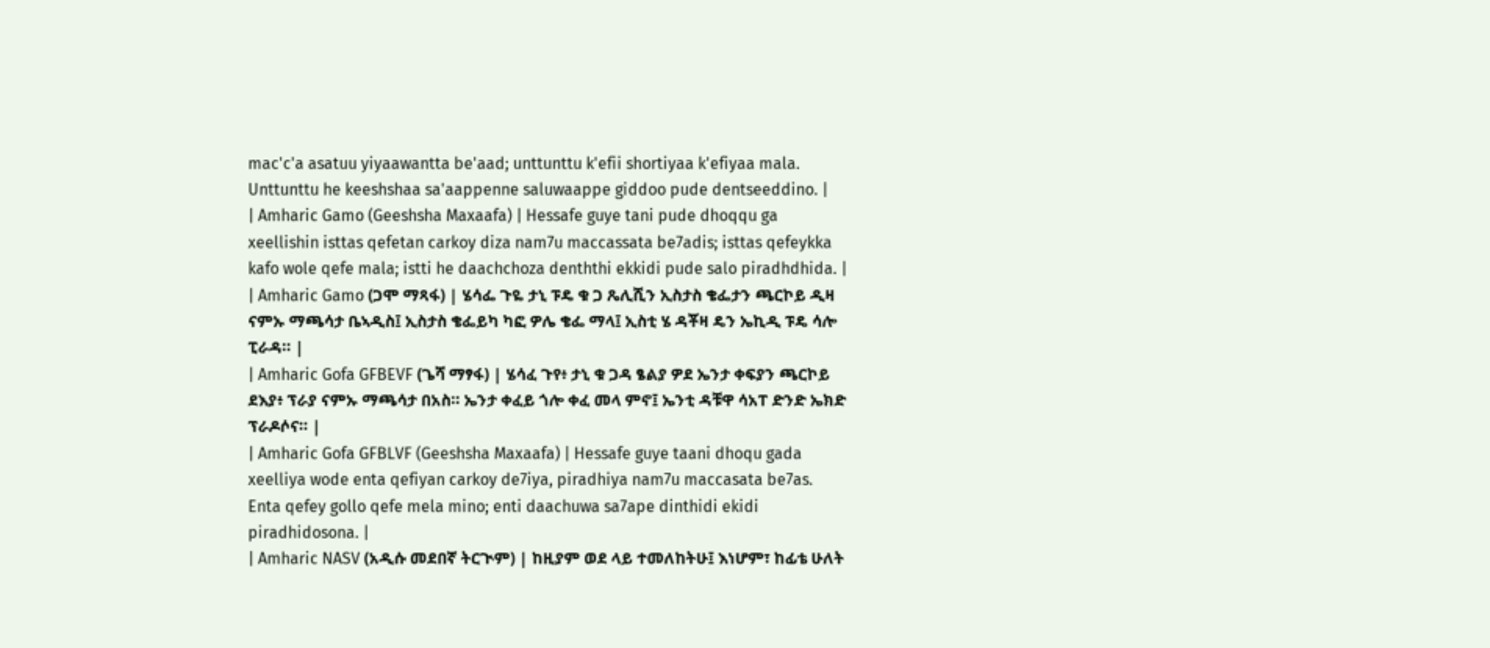mac'c'a asatuu yiyaawantta be'aad; unttunttu k'efii shortiyaa k'efiyaa mala. Unttunttu he keeshshaa sa'aappenne saluwaappe giddoo pude dentseeddino. |
| Amharic Gamo (Geeshsha Maxaafa) | Hessafe guye tani pude dhoqqu ga xeellishin isttas qefetan carkoy diza nam7u maccassata be7adis; isttas qefeykka kafo wole qefe mala; istti he daachchoza denththi ekkidi pude salo piradhdhida. |
| Amharic Gamo (ጋሞ ማጻፋ) | ሄሳፌ ጉዬ ታኒ ፑዴ ቁ ጋ ጼሊሺን ኢስታስ ቄፌታን ጫርኮይ ዲዛ ናምኡ ማጫሳታ ቤኣዲስ፤ ኢስታስ ቄፌይካ ካፎ ዎሌ ቄፌ ማላ፤ ኢስቲ ሄ ዳቾዛ ዴን ኤኪዲ ፑዴ ሳሎ ፒራዳ። |
| Amharic Gofa GFBEVF (ጌሻ ማፃፋ) | ሄሳፈ ጉየ፥ ታኒ ቁ ጋዳ ፄልያ ዎደ ኤንታ ቀፍያን ጫርኮይ ደእያ፥ ፕራያ ናምኡ ማጫሳታ በአስ። ኤንታ ቀፈይ ጎሎ ቀፈ መላ ምኖ፤ ኤንቲ ዳቹዋ ሳአፐ ድንድ ኤክድ ፕራዶሶና። |
| Amharic Gofa GFBLVF (Geeshsha Maxaafa) | Hessafe guye taani dhoqu gada xeelliya wode enta qefiyan carkoy de7iya, piradhiya nam7u maccasata be7as. Enta qefey gollo qefe mela mino; enti daachuwa sa7ape dinthidi ekidi piradhidosona. |
| Amharic NASV (አዲሱ መደበኛ ትርጒም) | ከዚያም ወደ ላይ ተመለከትሁ፤ እነሆም፣ ከፊቴ ሁለት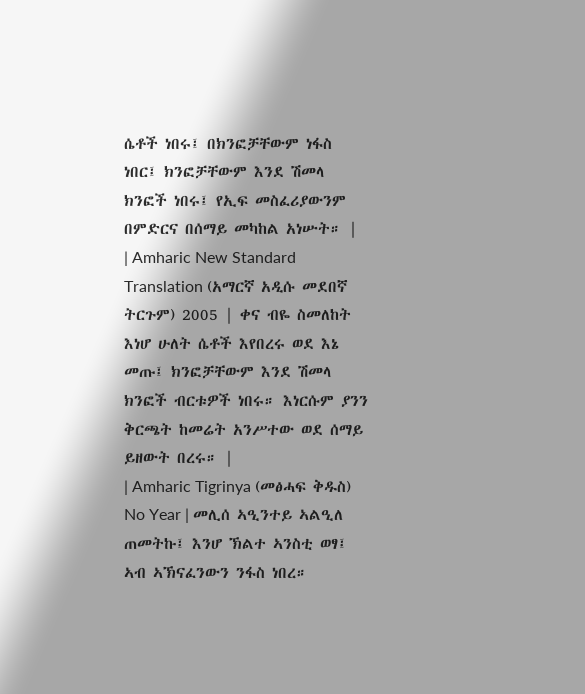ሴቶች ነበሩ፤ በክንፎቻቸውም ነፋስ ነበር፤ ክንፎቻቸውም እንደ ሽመላ ክንፎች ነበሩ፤ የኢፍ መስፈሪያውንም በምድርና በሰማይ መካከል አነሡት። |
| Amharic New Standard Translation (አማርኛ አዲሱ መደበኛ ትርጉም) 2005 | ቀና ብዬ ስመለከት እነሆ ሁለት ሴቶች እየበረሩ ወደ እኔ መጡ፤ ክንፎቻቸውም እንደ ሽመላ ክንፎች ብርቱዎች ነበሩ። እነርሱም ያንን ቅርጫት ከመሬት አንሥተው ወደ ሰማይ ይዘውት በረሩ። |
| Amharic Tigrinya (መፅሓፍ ቅዱስ) No Year | መሊሰ ኣዒንተይ ኣልዒለ ጠመትኩ፤ እንሆ ኽልተ ኣንስቲ ወፃ፤ ኣብ ኣኽናፈንውን ንፋስ ነበረ።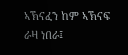ኣኽናፈን ከም ኣኽናፍ ራዛ ነበራ፤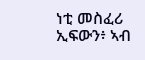ነቲ መስፈሪ ኢፍውን፥ ኣብ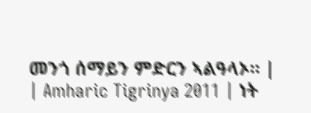መንጎ ሰማይን ምድርን ኣልዓላኦ። |
| Amharic Tigrinya 2011 | ነት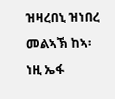ዝዛረበኒ ዝነበረ መልኣኽ ከኣ፡ ነዚ ኤፋ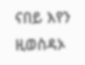ናበይ እየን ዚወስዳኦ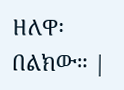ዘለዋ፡ በልክው። |